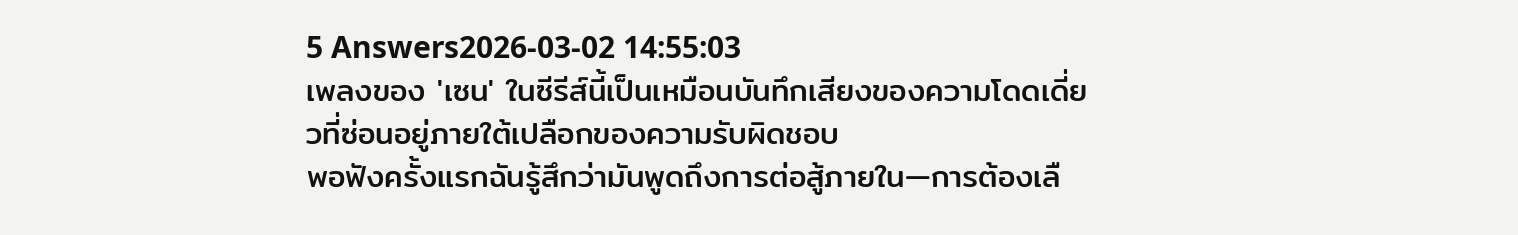5 Answers2026-03-02 14:55:03
เพลงของ 'เซน' ในซีรีส์นี้เป็นเหมือนบันทึกเสียงของความโดดเดี่ยวที่ซ่อนอยู่ภายใต้เปลือกของความรับผิดชอบ
พอฟังครั้งแรกฉันรู้สึกว่ามันพูดถึงการต่อสู้ภายใน—การต้องเลื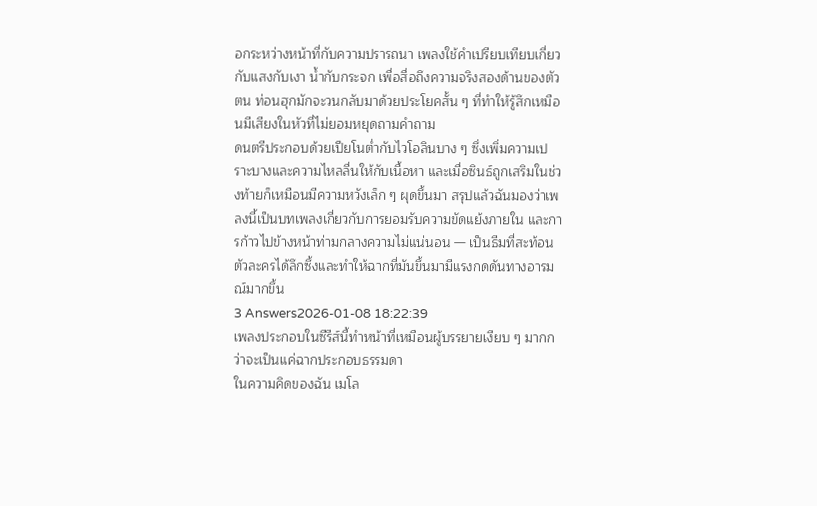อกระหว่างหน้าที่กับความปรารถนา เพลงใช้คำเปรียบเทียบเกี่ยวกับแสงกับเงา น้ำกับกระจก เพื่อสื่อถึงความจริงสองด้านของตัวตน ท่อนฮุกมักจะวนกลับมาด้วยประโยคสั้น ๆ ที่ทำให้รู้สึกเหมือนมีเสียงในหัวที่ไม่ยอมหยุดถามคำถาม
ดนตรีประกอบด้วยเปียโนต่ำกับไวโอลินบาง ๆ ซึ่งเพิ่มความเปราะบางและความไหลลื่นให้กับเนื้อหา และเมื่อซินธ์ถูกเสริมในช่วงท้ายก็เหมือนมีความหวังเล็ก ๆ ผุดขึ้นมา สรุปแล้วฉันมองว่าเพลงนี้เป็นบทเพลงเกี่ยวกับการยอมรับความขัดแย้งภายใน และการก้าวไปข้างหน้าท่ามกลางความไม่แน่นอน — เป็นธีมที่สะท้อนตัวละครได้ลึกซึ้งและทำให้ฉากที่มันขึ้นมามีแรงกดดันทางอารมณ์มากขึ้น
3 Answers2026-01-08 18:22:39
เพลงประกอบในซีรีส์นี้ทำหน้าที่เหมือนผู้บรรยายเงียบ ๆ มากกว่าจะเป็นแค่ฉากประกอบธรรมดา
ในความคิดของฉัน เมโล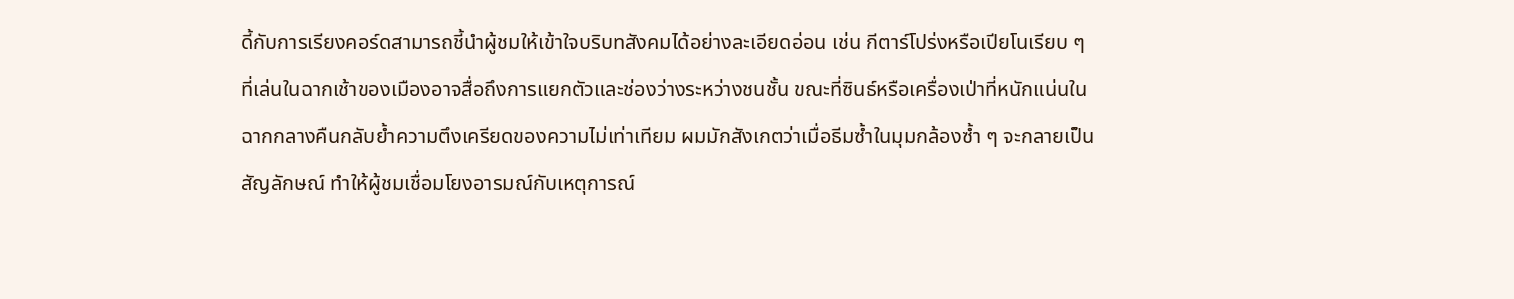ดี้กับการเรียงคอร์ดสามารถชี้นำผู้ชมให้เข้าใจบริบทสังคมได้อย่างละเอียดอ่อน เช่น กีตาร์โปร่งหรือเปียโนเรียบ ๆ ที่เล่นในฉากเช้าของเมืองอาจสื่อถึงการแยกตัวและช่องว่างระหว่างชนชั้น ขณะที่ซินธ์หรือเครื่องเป่าที่หนักแน่นในฉากกลางคืนกลับย้ำความตึงเครียดของความไม่เท่าเทียม ผมมักสังเกตว่าเมื่อธีมซ้ำในมุมกล้องซ้ำ ๆ จะกลายเป็นสัญลักษณ์ ทำให้ผู้ชมเชื่อมโยงอารมณ์กับเหตุการณ์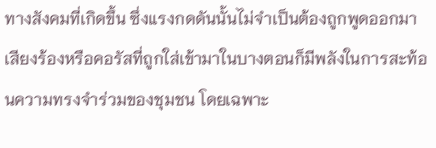ทางสังคมที่เกิดขึ้น ซึ่งแรงกดดันนั้นไม่จำเป็นต้องถูกพูดออกมา
เสียงร้องหรือคอรัสที่ถูกใส่เข้ามาในบางตอนก็มีพลังในการสะท้อนความทรงจำร่วมของชุมชน โดยเฉพาะ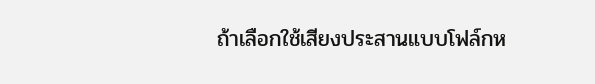ถ้าเลือกใช้เสียงประสานแบบโฟล์กห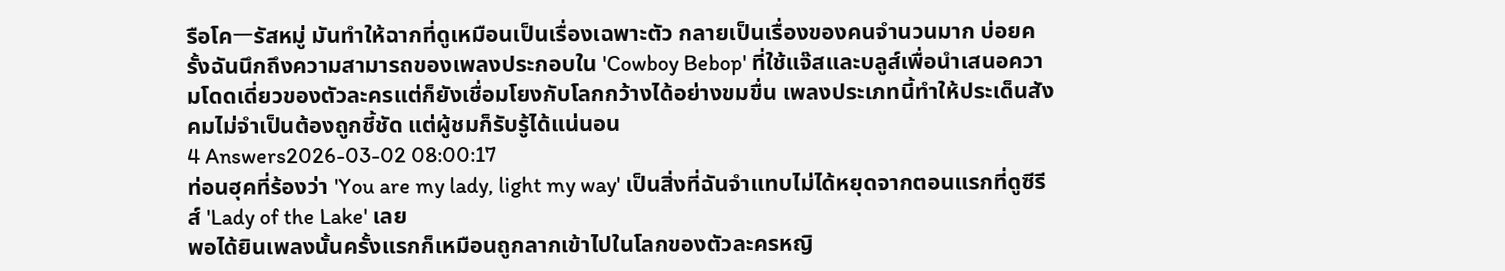รือโคーรัสหมู่ มันทำให้ฉากที่ดูเหมือนเป็นเรื่องเฉพาะตัว กลายเป็นเรื่องของคนจำนวนมาก บ่อยครั้งฉันนึกถึงความสามารถของเพลงประกอบใน 'Cowboy Bebop' ที่ใช้แจ๊สและบลูส์เพื่อนำเสนอความโดดเดี่ยวของตัวละครแต่ก็ยังเชื่อมโยงกับโลกกว้างได้อย่างขมขื่น เพลงประเภทนี้ทำให้ประเด็นสังคมไม่จำเป็นต้องถูกชี้ชัด แต่ผู้ชมก็รับรู้ได้แน่นอน
4 Answers2026-03-02 08:00:17
ท่อนฮุคที่ร้องว่า 'You are my lady, light my way' เป็นสิ่งที่ฉันจำแทบไม่ได้หยุดจากตอนแรกที่ดูซีรีส์ 'Lady of the Lake' เลย
พอได้ยินเพลงนั้นครั้งแรกก็เหมือนถูกลากเข้าไปในโลกของตัวละครหญิ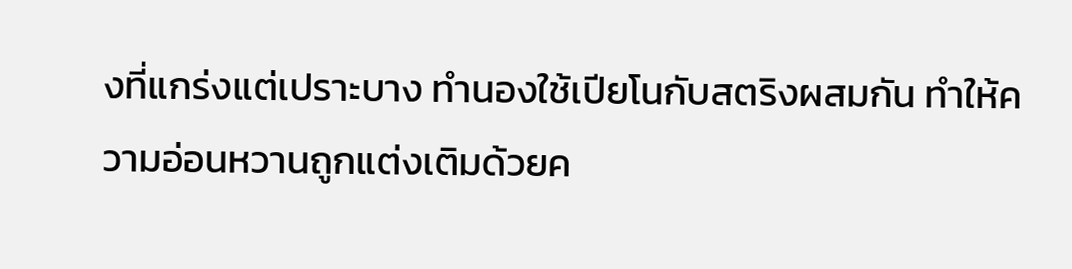งที่แกร่งแต่เปราะบาง ทำนองใช้เปียโนกับสตริงผสมกัน ทำให้ความอ่อนหวานถูกแต่งเติมด้วยค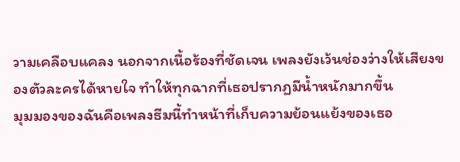วามเคลือบแคลง นอกจากเนื้อร้องที่ชัดเจน เพลงยังเว้นช่องว่างให้เสียงของตัวละครได้หายใจ ทำให้ทุกฉากที่เธอปรากฏมีน้ำหนักมากขึ้น
มุมมองของฉันคือเพลงธีมนี้ทำหน้าที่เก็บความย้อนแย้งของเธอ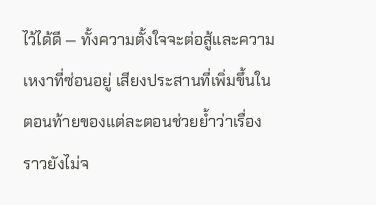ไว้ได้ดี — ทั้งความตั้งใจจะต่อสู้และความเหงาที่ซ่อนอยู่ เสียงประสานที่เพิ่มขึ้นในตอนท้ายของแต่ละตอนช่วยย้ำว่าเรื่องราวยังไม่จ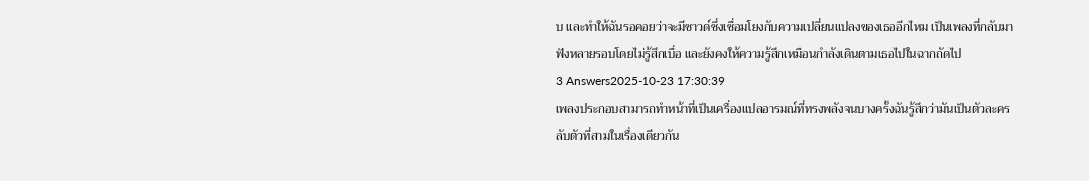บ และทำให้ฉันรอคอยว่าจะมีซาวด์ซึ่งเชื่อมโยงกับความเปลี่ยนแปลงของเธออีกไหม เป็นเพลงที่กลับมาฟังหลายรอบโดยไม่รู้สึกเบื่อ และยังคงให้ความรู้สึกเหมือนกำลังเดินตามเธอไปในฉากถัดไป
3 Answers2025-10-23 17:30:39
เพลงประกอบสามารถทำหน้าที่เป็นเครื่องแปลอารมณ์ที่ทรงพลังจนบางครั้งฉันรู้สึกว่ามันเป็นตัวละครลับตัวที่สามในเรื่องเดียวกัน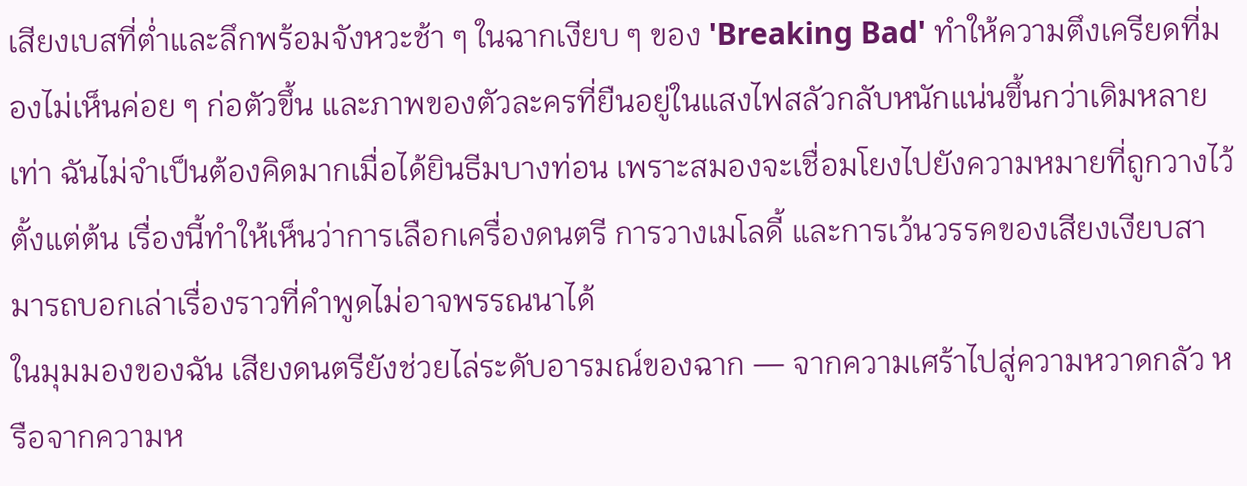เสียงเบสที่ต่ำและลึกพร้อมจังหวะช้า ๆ ในฉากเงียบ ๆ ของ 'Breaking Bad' ทำให้ความตึงเครียดที่มองไม่เห็นค่อย ๆ ก่อตัวขึ้น และภาพของตัวละครที่ยืนอยู่ในแสงไฟสลัวกลับหนักแน่นขึ้นกว่าเดิมหลายเท่า ฉันไม่จำเป็นต้องคิดมากเมื่อได้ยินธีมบางท่อน เพราะสมองจะเชื่อมโยงไปยังความหมายที่ถูกวางไว้ตั้งแต่ต้น เรื่องนี้ทำให้เห็นว่าการเลือกเครื่องดนตรี การวางเมโลดี้ และการเว้นวรรคของเสียงเงียบสามารถบอกเล่าเรื่องราวที่คำพูดไม่อาจพรรณนาได้
ในมุมมองของฉัน เสียงดนตรียังช่วยไล่ระดับอารมณ์ของฉาก — จากความเศร้าไปสู่ความหวาดกลัว หรือจากความห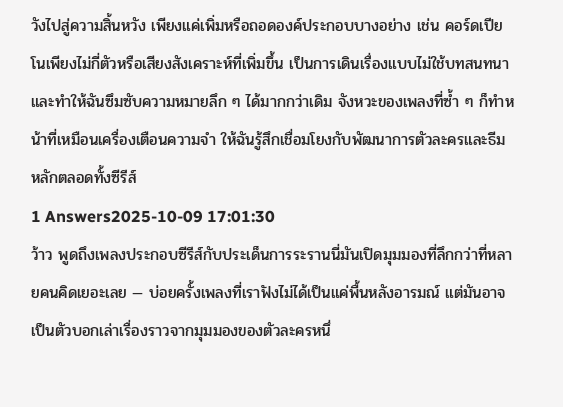วังไปสู่ความสิ้นหวัง เพียงแค่เพิ่มหรือถอดองค์ประกอบบางอย่าง เช่น คอร์ดเปียโนเพียงไม่กี่ตัวหรือเสียงสังเคราะห์ที่เพิ่มขึ้น เป็นการเดินเรื่องแบบไม่ใช้บทสนทนาและทำให้ฉันซึมซับความหมายลึก ๆ ได้มากกว่าเดิม จังหวะของเพลงที่ซ้ำ ๆ ก็ทำหน้าที่เหมือนเครื่องเตือนความจำ ให้ฉันรู้สึกเชื่อมโยงกับพัฒนาการตัวละครและธีมหลักตลอดทั้งซีรีส์
1 Answers2025-10-09 17:01:30
ว้าว พูดถึงเพลงประกอบซีรีส์กับประเด็นการระรานนี่มันเปิดมุมมองที่ลึกกว่าที่หลายคนคิดเยอะเลย — บ่อยครั้งเพลงที่เราฟังไม่ได้เป็นแค่พื้นหลังอารมณ์ แต่มันอาจเป็นตัวบอกเล่าเรื่องราวจากมุมมองของตัวละครหนึ่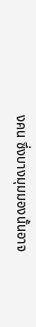งคน ซึ่งบางมุมมองนั้นอาจ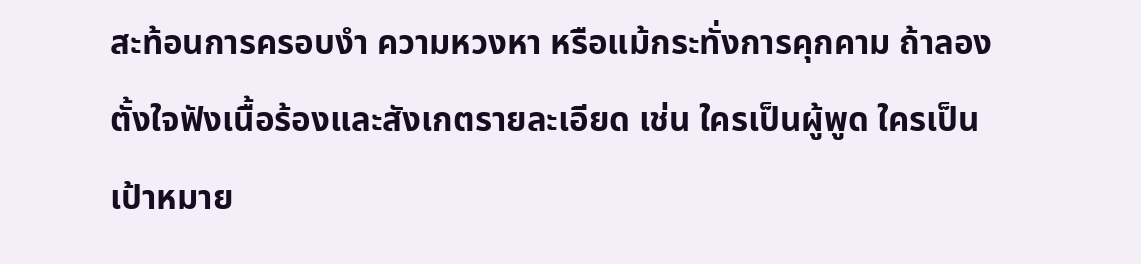สะท้อนการครอบงำ ความหวงหา หรือแม้กระทั่งการคุกคาม ถ้าลองตั้งใจฟังเนื้อร้องและสังเกตรายละเอียด เช่น ใครเป็นผู้พูด ใครเป็นเป้าหมาย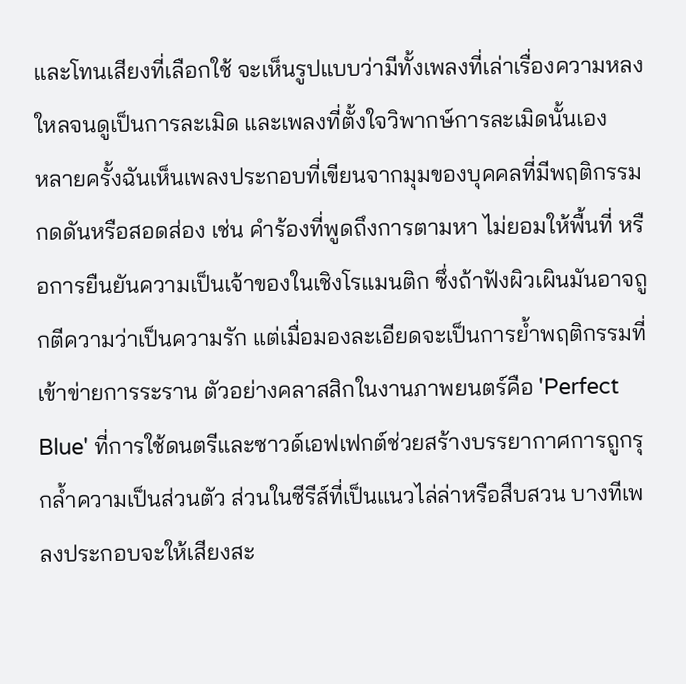และโทนเสียงที่เลือกใช้ จะเห็นรูปแบบว่ามีทั้งเพลงที่เล่าเรื่องความหลงใหลจนดูเป็นการละเมิด และเพลงที่ตั้งใจวิพากษ์การละเมิดนั้นเอง
หลายครั้งฉันเห็นเพลงประกอบที่เขียนจากมุมของบุคคลที่มีพฤติกรรมกดดันหรือสอดส่อง เช่น คำร้องที่พูดถึงการตามหา ไม่ยอมให้พื้นที่ หรือการยืนยันความเป็นเจ้าของในเชิงโรแมนติก ซึ่งถ้าฟังผิวเผินมันอาจถูกตีความว่าเป็นความรัก แต่เมื่อมองละเอียดจะเป็นการย้ำพฤติกรรมที่เข้าข่ายการระราน ตัวอย่างคลาสสิกในงานภาพยนตร์คือ 'Perfect Blue' ที่การใช้ดนตรีและซาวด์เอฟเฟกต์ช่วยสร้างบรรยากาศการถูกรุกล้ำความเป็นส่วนตัว ส่วนในซีรีส์ที่เป็นแนวไล่ล่าหรือสืบสวน บางทีเพลงประกอบจะให้เสียงสะ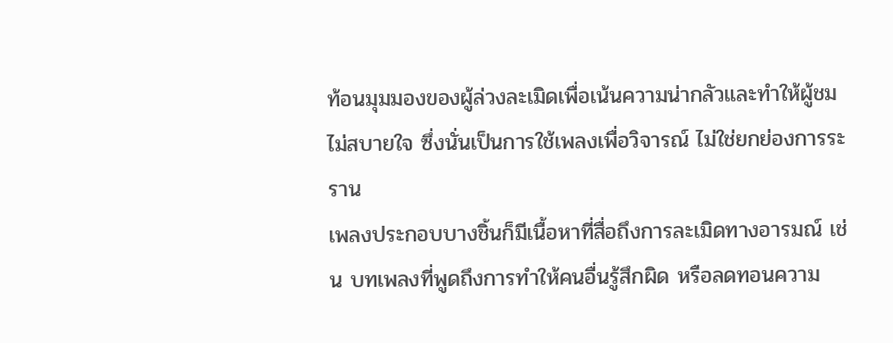ท้อนมุมมองของผู้ล่วงละเมิดเพื่อเน้นความน่ากลัวและทำให้ผู้ชมไม่สบายใจ ซึ่งนั่นเป็นการใช้เพลงเพื่อวิจารณ์ ไม่ใช่ยกย่องการระราน
เพลงประกอบบางชิ้นก็มีเนื้อหาที่สื่อถึงการละเมิดทางอารมณ์ เช่น บทเพลงที่พูดถึงการทำให้คนอื่นรู้สึกผิด หรือลดทอนความ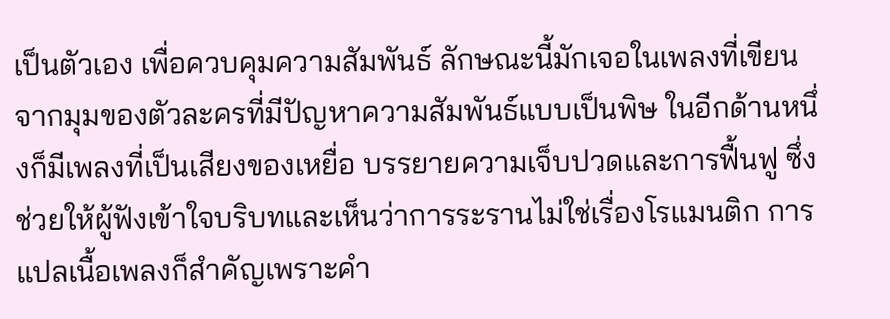เป็นตัวเอง เพื่อควบคุมความสัมพันธ์ ลักษณะนี้มักเจอในเพลงที่เขียนจากมุมของตัวละครที่มีปัญหาความสัมพันธ์แบบเป็นพิษ ในอีกด้านหนึ่งก็มีเพลงที่เป็นเสียงของเหยื่อ บรรยายความเจ็บปวดและการฟื้นฟู ซึ่งช่วยให้ผู้ฟังเข้าใจบริบทและเห็นว่าการระรานไม่ใช่เรื่องโรแมนติก การแปลเนื้อเพลงก็สำคัญเพราะคำ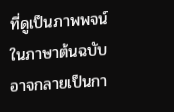ที่ดูเป็นภาพพจน์ในภาษาต้นฉบับอาจกลายเป็นกา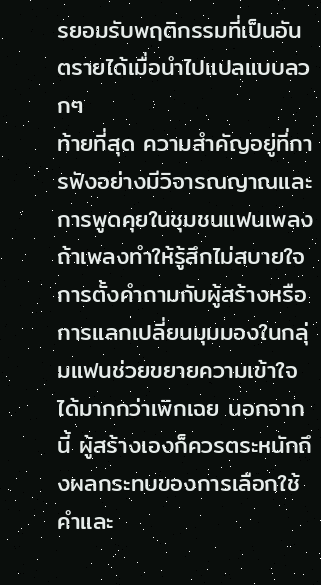รยอมรับพฤติกรรมที่เป็นอันตรายได้เมื่อนำไปแปลแบบลวกๆ
ท้ายที่สุด ความสำคัญอยู่ที่การฟังอย่างมีวิจารณญาณและการพูดคุยในชุมชนแฟนเพลง ถ้าเพลงทำให้รู้สึกไม่สบายใจ การตั้งคำถามกับผู้สร้างหรือการแลกเปลี่ยนมุมมองในกลุ่มแฟนช่วยขยายความเข้าใจได้มากกว่าเพิกเฉย นอกจากนี้ ผู้สร้างเองก็ควรตระหนักถึงผลกระทบของการเลือกใช้คำและ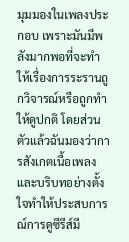มุมมองในเพลงประกอบ เพราะมันมีพลังมากพอที่จะทำให้เรื่องการระรานถูกวิจารณ์หรือถูกทำให้ดูปกติ โดยส่วนตัวแล้วฉันมองว่าการสังเกตเนื้อเพลงและบริบทอย่างตั้งใจทำให้ประสบการณ์การดูซีรีส์มี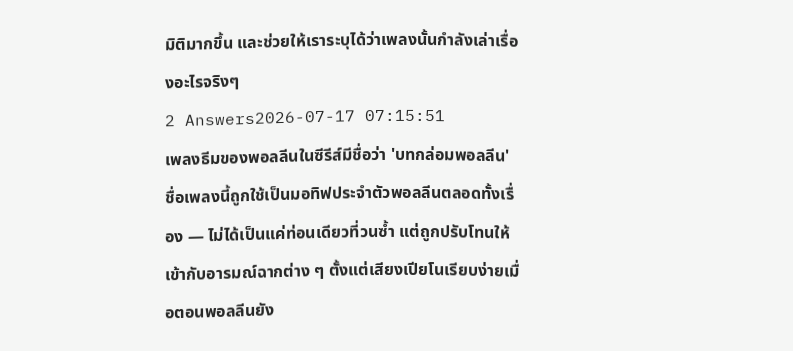มิติมากขึ้น และช่วยให้เราระบุได้ว่าเพลงนั้นกำลังเล่าเรื่องอะไรจริงๆ
2 Answers2026-07-17 07:15:51
เพลงธีมของพอลลีนในซีรีส์มีชื่อว่า 'บทกล่อมพอลลีน'
ชื่อเพลงนี้ถูกใช้เป็นมอทิฟประจำตัวพอลลีนตลอดทั้งเรื่อง — ไม่ได้เป็นแค่ท่อนเดียวที่วนซ้ำ แต่ถูกปรับโทนให้เข้ากับอารมณ์ฉากต่าง ๆ ตั้งแต่เสียงเปียโนเรียบง่ายเมื่อตอนพอลลีนยัง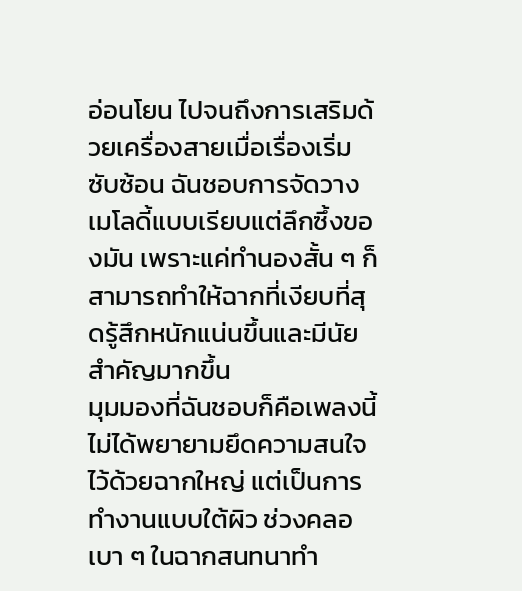อ่อนโยน ไปจนถึงการเสริมด้วยเครื่องสายเมื่อเรื่องเริ่มซับซ้อน ฉันชอบการจัดวางเมโลดี้แบบเรียบแต่ลึกซึ้งของมัน เพราะแค่ทำนองสั้น ๆ ก็สามารถทำให้ฉากที่เงียบที่สุดรู้สึกหนักแน่นขึ้นและมีนัยสำคัญมากขึ้น
มุมมองที่ฉันชอบก็คือเพลงนี้ไม่ได้พยายามยึดความสนใจไว้ด้วยฉากใหญ่ แต่เป็นการทำงานแบบใต้ผิว ช่วงคลอเบา ๆ ในฉากสนทนาทำ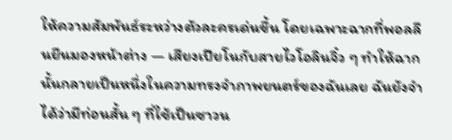ให้ความสัมพันธ์ระหว่างตัวละครเด่นขึ้น โดยเฉพาะฉากที่พอลลีนยืนมองหน้าต่าง — เสียงเปียโนกับสายไวโอลินจิ๋ว ๆ ทำให้ฉากนั้นกลายเป็นหนึ่งในความทรงจำภาพยนตร์ของฉันเลย ฉันยังจำได้ว่ามีท่อนสั้น ๆ ที่ใช้เป็นซาวน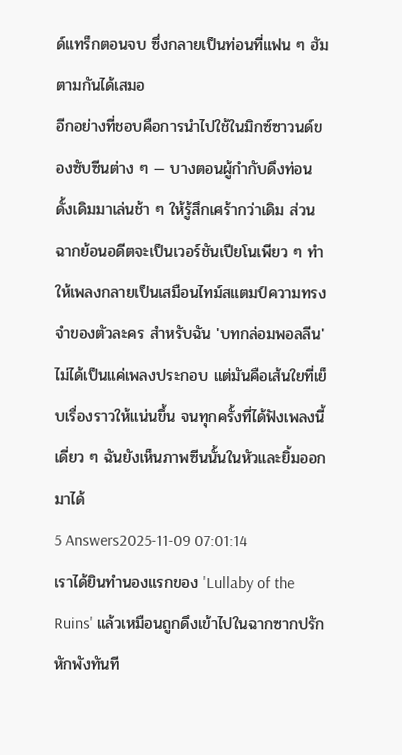ด์แทร็กตอนจบ ซึ่งกลายเป็นท่อนที่แฟน ๆ ฮัมตามกันได้เสมอ
อีกอย่างที่ชอบคือการนำไปใช้ในมิกซ์ซาวนด์ของซับซีนต่าง ๆ — บางตอนผู้กำกับดึงท่อนดั้งเดิมมาเล่นช้า ๆ ให้รู้สึกเศร้ากว่าเดิม ส่วนฉากย้อนอดีตจะเป็นเวอร์ชันเปียโนเพียว ๆ ทำให้เพลงกลายเป็นเสมือนไทม์สแตมป์ความทรงจำของตัวละคร สำหรับฉัน 'บทกล่อมพอลลีน' ไม่ได้เป็นแค่เพลงประกอบ แต่มันคือเส้นใยที่เย็บเรื่องราวให้แน่นขึ้น จนทุกครั้งที่ได้ฟังเพลงนี้เดี่ยว ๆ ฉันยังเห็นภาพซีนนั้นในหัวและยิ้มออกมาได้
5 Answers2025-11-09 07:01:14
เราได้ยินทำนองแรกของ 'Lullaby of the Ruins' แล้วเหมือนถูกดึงเข้าไปในฉากซากปรักหักพังทันที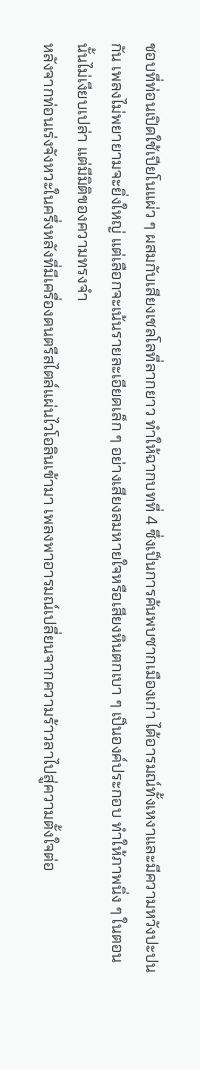ชอบที่ท่อนเปิดใช้เปียโนแผ่ว ๆ ผสมกับเสียงเชลโลที่ลากยาว ทำให้ฉากบทที่ 4 ซึ่งเป็นการค้นพบซากเมืองเก่า ได้อารมณ์ทั้งเหงาและมีความหวังปะปนกัน เพลงไม่พยายามจะยิ่งใหญ่ แต่เลือกจะเน้นรายละเอียดเล็ก ๆ อย่างเสียงลมหายใจหรือเสียงหินตกเบา ๆ เป็นองค์ประกอบ ทำให้ภาพนิ่ง ๆ ในตอนนั้นไม่เงียบเปล่า แต่มีมิติของความทรงจำ
หลังจากท่อนเร่งจังหวะในครึ่งหลังที่มีเครื่องดนตรีสไตล์แผ่นไวโอลินเข้ามา เพลงพาอารมณ์เปลี่ยนจากความร้าวลาไปสู่ความตั้งใจต่อ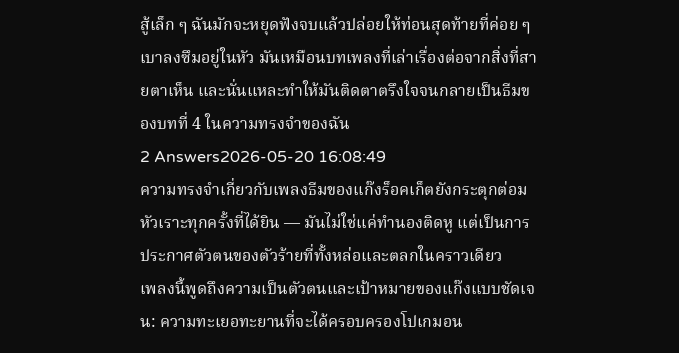สู้เล็ก ๆ ฉันมักจะหยุดฟังจบแล้วปล่อยให้ท่อนสุดท้ายที่ค่อย ๆ เบาลงซึมอยู่ในหัว มันเหมือนบทเพลงที่เล่าเรื่องต่อจากสิ่งที่สายตาเห็น และนั่นแหละทำให้มันติดตาตรึงใจจนกลายเป็นธีมของบทที่ 4 ในความทรงจำของฉัน
2 Answers2026-05-20 16:08:49
ความทรงจำเกี่ยวกับเพลงธีมของแก๊งร็อคเก็ตยังกระตุกต่อมหัวเราะทุกครั้งที่ได้ยิน — มันไม่ใช่แค่ทำนองติดหู แต่เป็นการประกาศตัวตนของตัวร้ายที่ทั้งหล่อและตลกในคราวเดียว
เพลงนี้พูดถึงความเป็นตัวตนและเป้าหมายของแก๊งแบบชัดเจน: ความทะเยอทะยานที่จะได้ครอบครองโปเกมอน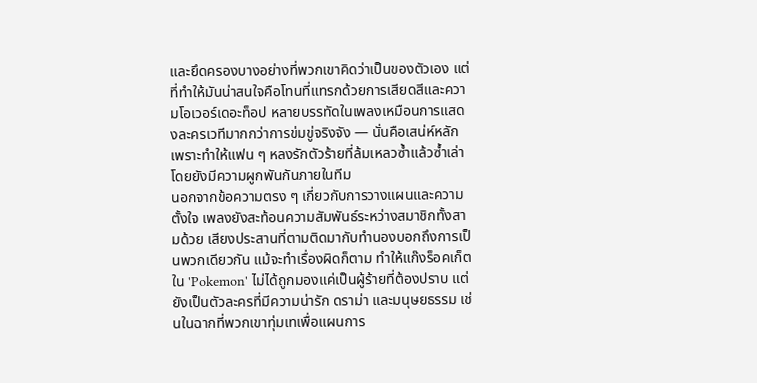และยึดครองบางอย่างที่พวกเขาคิดว่าเป็นของตัวเอง แต่ที่ทำให้มันน่าสนใจคือโทนที่แทรกด้วยการเสียดสีและความโอเวอร์เดอะท็อป หลายบรรทัดในเพลงเหมือนการแสดงละครเวทีมากกว่าการข่มขู่จริงจัง — นั่นคือเสน่ห์หลัก เพราะทำให้แฟน ๆ หลงรักตัวร้ายที่ล้มเหลวซ้ำแล้วซ้ำเล่าโดยยังมีความผูกพันกันภายในทีม
นอกจากข้อความตรง ๆ เกี่ยวกับการวางแผนและความตั้งใจ เพลงยังสะท้อนความสัมพันธ์ระหว่างสมาชิกทั้งสามด้วย เสียงประสานที่ตามติดมากับทำนองบอกถึงการเป็นพวกเดียวกัน แม้จะทำเรื่องผิดก็ตาม ทำให้แก๊งร็อคเก็ตใน 'Pokemon' ไม่ได้ถูกมองแค่เป็นผู้ร้ายที่ต้องปราบ แต่ยังเป็นตัวละครที่มีความน่ารัก ดราม่า และมนุษยธรรม เช่นในฉากที่พวกเขาทุ่มเทเพื่อแผนการ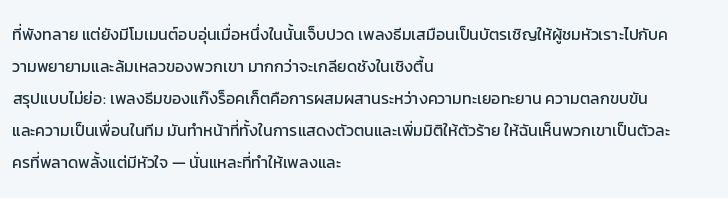ที่พังทลาย แต่ยังมีโมเมนต์อบอุ่นเมื่อหนึ่งในนั้นเจ็บปวด เพลงธีมเสมือนเป็นบัตรเชิญให้ผู้ชมหัวเราะไปกับความพยายามและล้มเหลวของพวกเขา มากกว่าจะเกลียดชังในเชิงตื้น
สรุปแบบไม่ย่อ: เพลงธีมของแก๊งร็อคเก็ตคือการผสมผสานระหว่างความทะเยอทะยาน ความตลกขบขัน และความเป็นเพื่อนในทีม มันทำหน้าที่ทั้งในการแสดงตัวตนและเพิ่มมิติให้ตัวร้าย ให้ฉันเห็นพวกเขาเป็นตัวละครที่พลาดพลั้งแต่มีหัวใจ — นั่นแหละที่ทำให้เพลงและ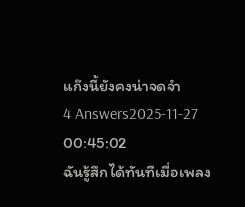แก๊งนี้ยังคงน่าจดจำ
4 Answers2025-11-27 00:45:02
ฉันรู้สึกได้ทันทีเมื่อเพลง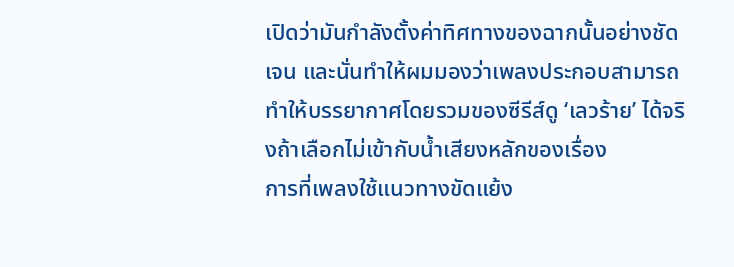เปิดว่ามันกำลังตั้งค่าทิศทางของฉากนั้นอย่างชัดเจน และนั่นทำให้ผมมองว่าเพลงประกอบสามารถทำให้บรรยากาศโดยรวมของซีรีส์ดู ‘เลวร้าย’ ได้จริงถ้าเลือกไม่เข้ากับน้ำเสียงหลักของเรื่อง
การที่เพลงใช้แนวทางขัดแย้ง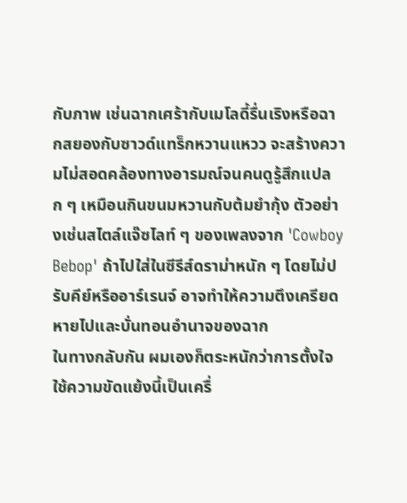กับภาพ เช่นฉากเศร้ากับเมโลดี้รื่นเริงหรือฉากสยองกับซาวด์แทร็กหวานแหวว จะสร้างความไม่สอดคล้องทางอารมณ์จนคนดูรู้สึกแปลก ๆ เหมือนกินขนมหวานกับต้มยำกุ้ง ตัวอย่างเช่นสไตล์แจ๊ซไลท์ ๆ ของเพลงจาก 'Cowboy Bebop' ถ้าไปใส่ในซีรีส์ดราม่าหนัก ๆ โดยไม่ปรับคีย์หรืออาร์เรนจ์ อาจทำให้ความตึงเครียดหายไปและบั่นทอนอำนาจของฉาก
ในทางกลับกัน ผมเองก็ตระหนักว่าการตั้งใจใช้ความขัดแย้งนี้เป็นเครื่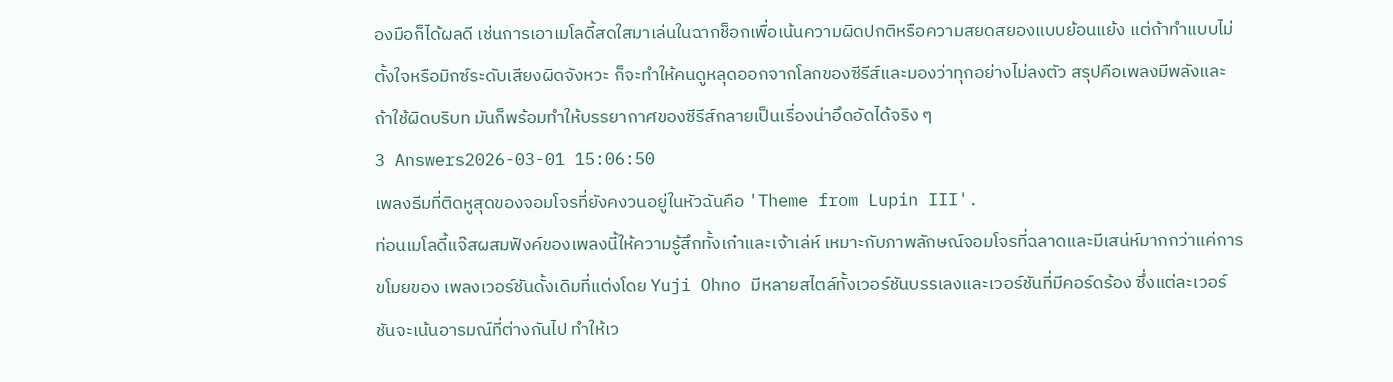องมือก็ได้ผลดี เช่นการเอาเมโลดี้สดใสมาเล่นในฉากช็อกเพื่อเน้นความผิดปกติหรือความสยดสยองแบบย้อนแย้ง แต่ถ้าทำแบบไม่ตั้งใจหรือมิกซ์ระดับเสียงผิดจังหวะ ก็จะทำให้คนดูหลุดออกจากโลกของซีรีส์และมองว่าทุกอย่างไม่ลงตัว สรุปคือเพลงมีพลังและถ้าใช้ผิดบริบท มันก็พร้อมทำให้บรรยากาศของซีรีส์กลายเป็นเรื่องน่าอึดอัดได้จริง ๆ
3 Answers2026-03-01 15:06:50
เพลงธีมที่ติดหูสุดของจอมโจรที่ยังคงวนอยู่ในหัวฉันคือ 'Theme from Lupin III'.
ท่อนเมโลดี้แจ๊สผสมฟังค์ของเพลงนี้ให้ความรู้สึกทั้งเก๋าและเจ้าเล่ห์ เหมาะกับภาพลักษณ์จอมโจรที่ฉลาดและมีเสน่ห์มากกว่าแค่การขโมยของ เพลงเวอร์ชันดั้งเดิมที่แต่งโดย Yuji Ohno มีหลายสไตล์ทั้งเวอร์ชันบรรเลงและเวอร์ชันที่มีคอร์ดร้อง ซึ่งแต่ละเวอร์ชันจะเน้นอารมณ์ที่ต่างกันไป ทำให้เว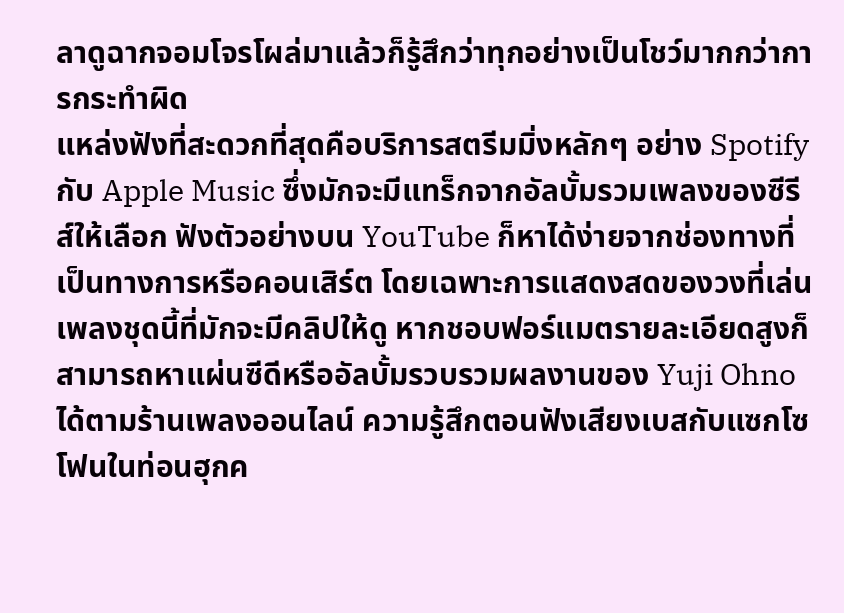ลาดูฉากจอมโจรโผล่มาแล้วก็รู้สึกว่าทุกอย่างเป็นโชว์มากกว่าการกระทำผิด
แหล่งฟังที่สะดวกที่สุดคือบริการสตรีมมิ่งหลักๆ อย่าง Spotify กับ Apple Music ซึ่งมักจะมีแทร็กจากอัลบั้มรวมเพลงของซีรีส์ให้เลือก ฟังตัวอย่างบน YouTube ก็หาได้ง่ายจากช่องทางที่เป็นทางการหรือคอนเสิร์ต โดยเฉพาะการแสดงสดของวงที่เล่นเพลงชุดนี้ที่มักจะมีคลิปให้ดู หากชอบฟอร์แมตรายละเอียดสูงก็สามารถหาแผ่นซีดีหรืออัลบั้มรวบรวมผลงานของ Yuji Ohno ได้ตามร้านเพลงออนไลน์ ความรู้สึกตอนฟังเสียงเบสกับแซกโซโฟนในท่อนฮุกค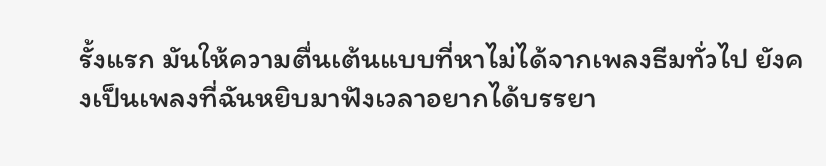รั้งแรก มันให้ความตื่นเต้นแบบที่หาไม่ได้จากเพลงธีมทั่วไป ยังคงเป็นเพลงที่ฉันหยิบมาฟังเวลาอยากได้บรรยา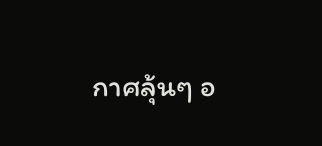กาศลุ้นๆ อ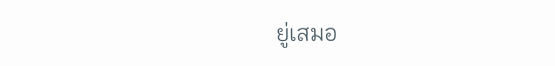ยู่เสมอ